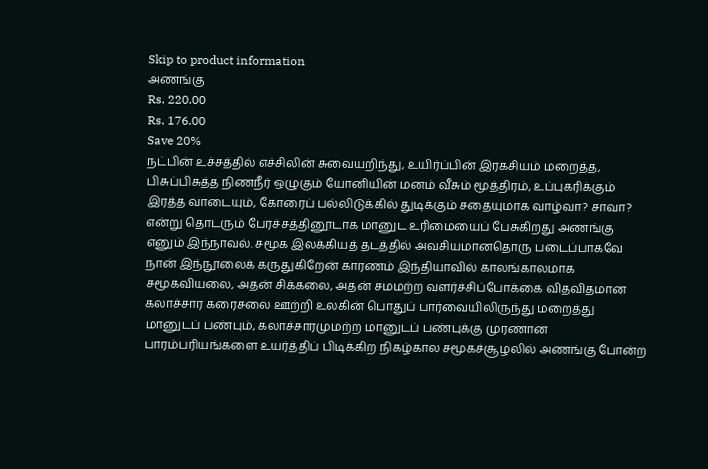Skip to product information
அணங்கு
Rs. 220.00
Rs. 176.00
Save 20%
நட்பின் உச்சத்தில் எச்சிலின் சுவையறிந்து, உயிர்ப்பின் இரகசியம் மறைத்த, பிசுப்பிசுத்த நிணநீர் ஒழுகும் யோனியின் மனம் வீசும் மூத்திரம், உப்புகரிக்கும் இரத்த வாடையும், கோரைப் பல்லிடுக்கில் துடிக்கும் சதையுமாக வாழ்வா? சாவா? என்று தொடரும் பேரச்சத்தினூடாக மானுட உரிமையைப் பேசுகிறது அணங்கு எனும் இந்நாவல். சமூக இலக்கியத் தடத்தில் அவசியமானதொரு படைப்பாகவே நான் இந்நூலைக் கருதுகிறேன் காரணம் இந்தியாவில் காலங்காலமாக சமூகவியலை, அதன் சிக்கலை, அதன் சமமற்ற வளர்ச்சிப்போக்கை விதவிதமான கலாச்சார கரைசலை ஊற்றி உலகின் பொதுப் பார்வையிலிருந்து மறைத்து மானுடப் பண்பும், கலாச்சாரமுமற்ற மானுடப் பண்புக்கு முரணான பாரம்பரியங்களை உயர்த்திப் பிடிக்கிற நிகழ்கால சமூகச்சூழலில் அணங்கு போன்ற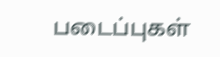படைப்புகள்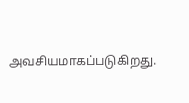அவசியமாகப்படுகிறது.